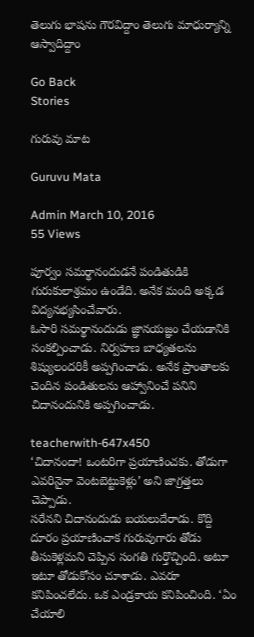తెలుగు భాషను గౌరవిద్దాం తెలుగు మాధుర్యాన్ని ఆస్వాదిద్దాం

Go Back
Stories

గురువు మాట

Guruvu Mata

Admin March 10, 2016
55 Views

పూర్వం సమర్థానందుడనే పండితుడికి గురుకులాశ్రమం ఉండేది. అనేక మంది అక్కడ విద్యనభ్యసించేవారు.
ఓసారి సమర్థానందుడు జ్ఞానయజ్ఞం చేయడానికి సంకల్పించాడు. నిర్వహణ బాధ్యతలను శిష్యులందరికీ అప్పగించాడు. అనేక ప్రాంతాలకు చెందిన పండితులను ఆహ్వానించే పనిని చిదానందునికి అప్పగించాడు.

teacherwith-647x450
‘చిదానందా! ఒంటరిగా ప్రయాణించకు. తోడుగా ఎవరినైనా వెంటబెట్టుకెళ్లు’ అని జాగ్రత్తలు చెప్పాడు.
సరేనని చిదానందుడు బయలుదేరాడు. కొద్ది దూరం ప్రయాణించాక గురువుగారు తోడు తీసుకెళ్లమని చెప్పిన సంగతి గుర్తొచ్చింది. అటూ ఇటూ తోడుకోసం చూశాడు. ఎవరూ కనిపించలేదు. ఒక ఎండ్రకాయ కనిపించింది. ‘ఏం చేయాలి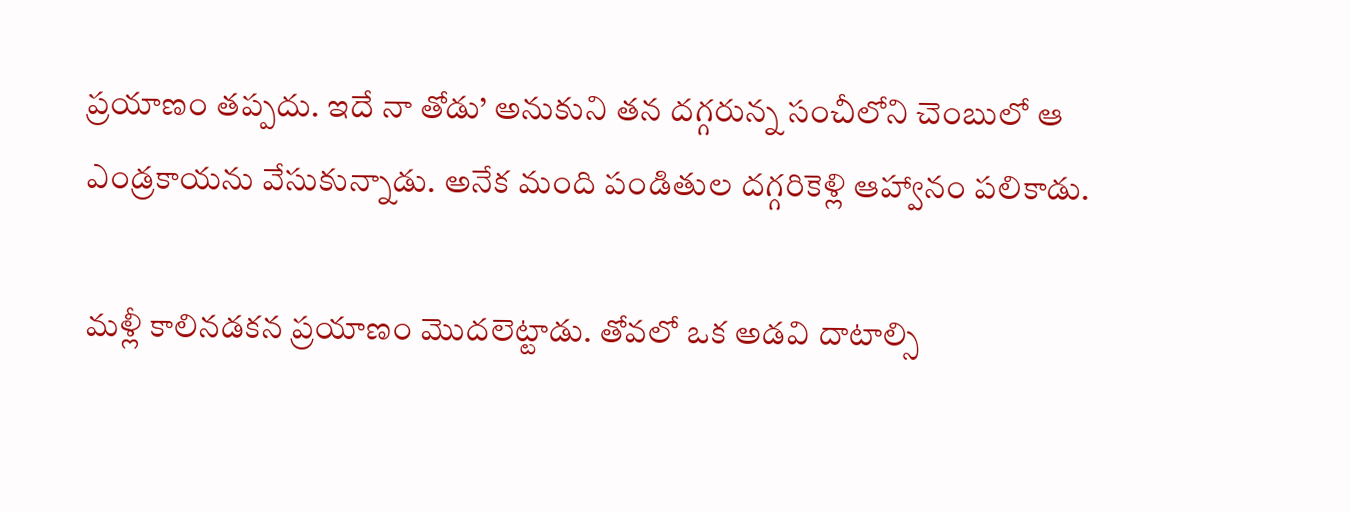ప్రయాణం తప్పదు. ఇదే నా తోడు’ అనుకుని తన దగ్గరున్న సంచీలోని చెంబులో ఆ ఎండ్రకాయను వేసుకున్నాడు. అనేక మంది పండితుల దగ్గరికెళ్లి ఆహ్వానం పలికాడు.

మళ్లీ కాలినడకన ప్రయాణం మొదలెట్టాడు. తోవలో ఒక అడవి దాటాల్సి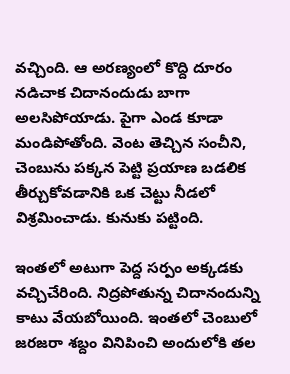వచ్చింది. ఆ అరణ్యంలో కొద్ది దూరం నడిచాక చిదానందుడు బాగా అలసిపోయాడు. పైగా ఎండ కూడా మండిపోతోంది. వెంట తెచ్చిన సంచీని, చెంబును పక్కన పెట్టి ప్రయాణ బడలిక తీర్చుకోవడానికి ఒక చెట్టు నీడలో విశ్రమించాడు. కునుకు పట్టింది.

ఇంతలో అటుగా పెద్ద సర్పం అక్కడకు వచ్చిచేరింది. నిద్రపోతున్న చిదానందున్ని కాటు వేయబోయింది. ఇంతలో చెంబులో జరజరా శబ్దం వినిపించి అందులోకి తల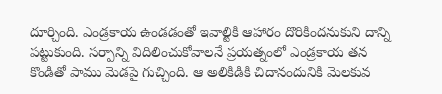దూర్చింది. ఎండ్రకాయ ఉండడంతో ఇవాల్టికి ఆహారం దొరికిందనుకుని దాన్ని పట్టుకుంది. సర్పాన్ని విదిలించుకోవాలనే ప్రయత్నంలో ఎండ్రకాయ తన కొండితో పాము మెడపై గుచ్చింది. ఆ అలికిడికి చిదానందునికి మెలకువ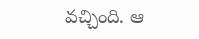వచ్చింది. ఆ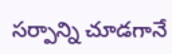సర్పాన్ని చూడగానే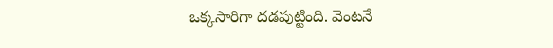ఒక్కసారిగా దడపుట్టింది. వెంటనే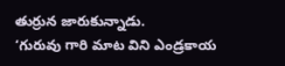తుర్రున జారుకున్నాడు.
‘గురువు గారి మాట విని ఎండ్రకాయ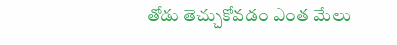తోడు తెచ్చుకోవడం ఎంత మేలు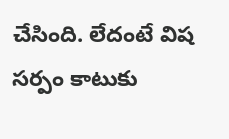చేసింది. లేదంటే విష సర్పం కాటుకు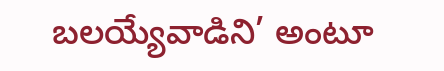బలయ్యేవాడిని’ అంటూ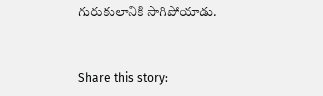గురుకులానికి సాగిపోయాడు.


Share this story: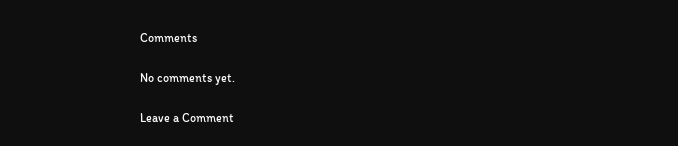Comments

No comments yet.

Leave a Comment